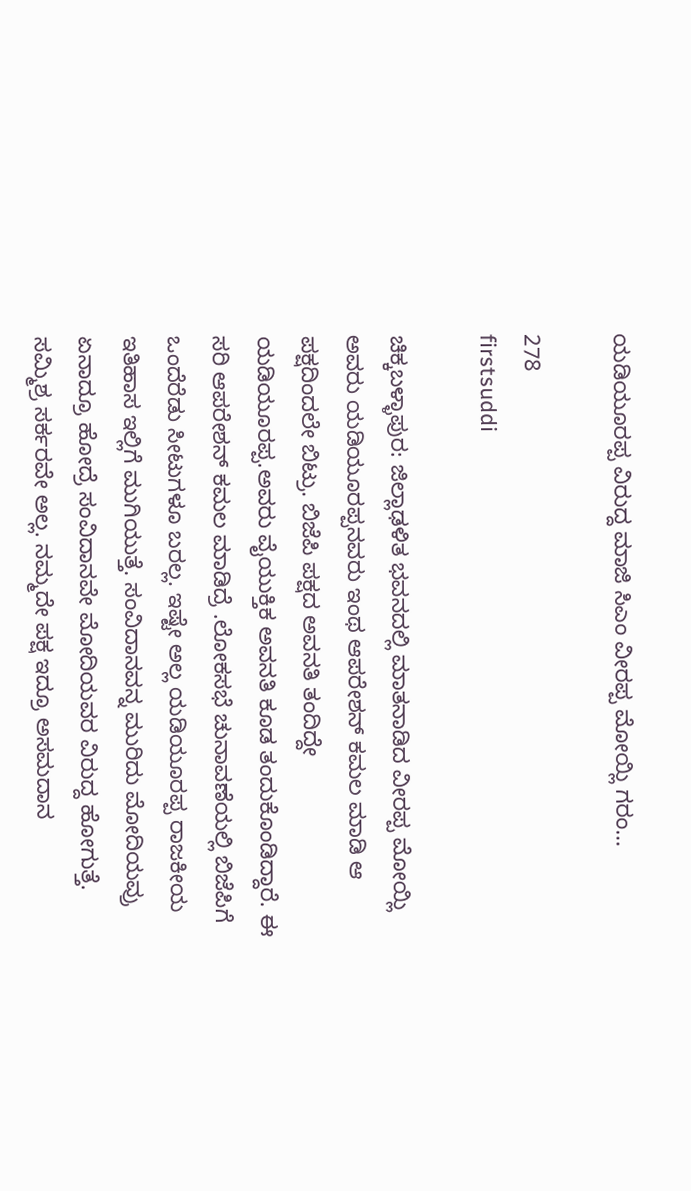ಯಡಿಯೂರಪ್ಪ ವಿರುದ್ದ ಮಾಜಿ ಸಿಎಂ ವೀರಪ್ಪ ಮೋಯ್ಲಿ ಗರಂ…

278
firstsuddi

ಚಿಕ್ಕಬಳ್ಳಾಪುರ: ಜಿಲ್ಲಾಢಳಿತ ಭವನದಲ್ಲಿ ಮಾತನಾಡಿದ ವೀರಪ್ಪ ಮೋಯ್ಲಿ ಅವರು ಯಡಿಯೂರಪ್ಪನವರು ಇಂಥ ಆಪರೇಶನ್ ಕಮಲ ಮಾಡಿ ಆ ಪಕ್ಷದಿಂದಲೇ ಬಿಟ್ರು. ಬಿಜೆಪಿ ಪಕ್ಷದ ಅವನತಿ ತಂದಿದ್ದೇ ಯಡಿಯೂರಪ್ಪ.ಅವರು ವೈಯುಕ್ತಿಕ ಅವನತಿ ಕೂಡ ತಂದುಕೊಂಡಿದ್ದಾರೆ. ಈ ಸರಿ ಆಪರೇಶನ್ ಕಮಲ ಮಾಡಿದ್ರೆ .ಲೋಕಸಭೆ ಚುನಾವಣೆಯಲ್ಲಿ ಬಿಜೆಪಿಗೆ ಒಂದೆರೆಡು ಸೀಟುಗಳೂ ಬರಲ್ಲ. ಇಷ್ಟೇ ಅಲ್ಲ ಯಡಿಯೂರಪ್ಪ ರಾಜಕೀಯ ಇತಿಹಾಸ ಇಲ್ಲಿಗೆ ಮುಗಿಯುತ್ತೆ. ಸಂವಿದಾನವನ್ನ ಮುರಿದು ಮೋದಿಯವ್ರು ಏನಾದ್ರೂ ಹೋದ್ರೆ ಸಂವಿದಾನವೇ ಮೋದಿಯವರ ವಿರುದ್ದ ಹೋಗುತ್ತೆ. ಸಮ್ಮಿಶ್ರ ಸರ್ಕರವೇ ಅಲ್ಲ. ನಮ್ಮದೇ ಪಕ್ಷ ಇದ್ರೂ ಅಸಮದಾನ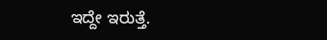ಇದ್ದೇ ಇರುತ್ತೆ.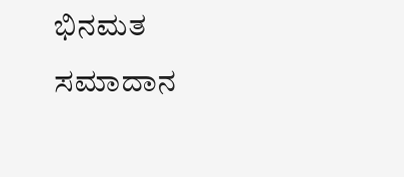ಭಿನಮತ ಸಮಾದಾನ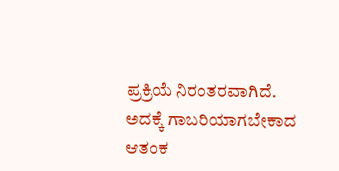ಪ್ರಕ್ರಿಯೆ ನಿರಂತರವಾಗಿದೆ. ಅದಕ್ಕೆ ಗಾಬರಿಯಾಗಬೇಕಾದ ಆತಂಕ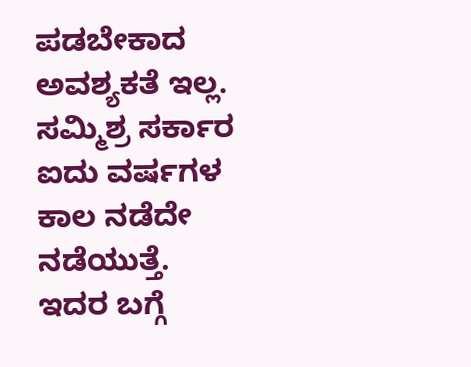ಪಡಬೇಕಾದ ಅವಶ್ಯಕತೆ ಇಲ್ಲ. ಸಮ್ಮಿಶ್ರ ಸರ್ಕಾರ ಐದು ವರ್ಷಗಳ ಕಾಲ ನಡೆದೇ ನಡೆಯುತ್ತೆ. ಇದರ ಬಗ್ಗೆ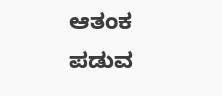ಆತಂಕ ಪಡುವ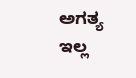ಅಗತ್ಯ ಇಲ್ಲ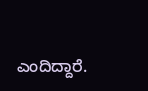ಎಂದಿದ್ದಾರೆ.